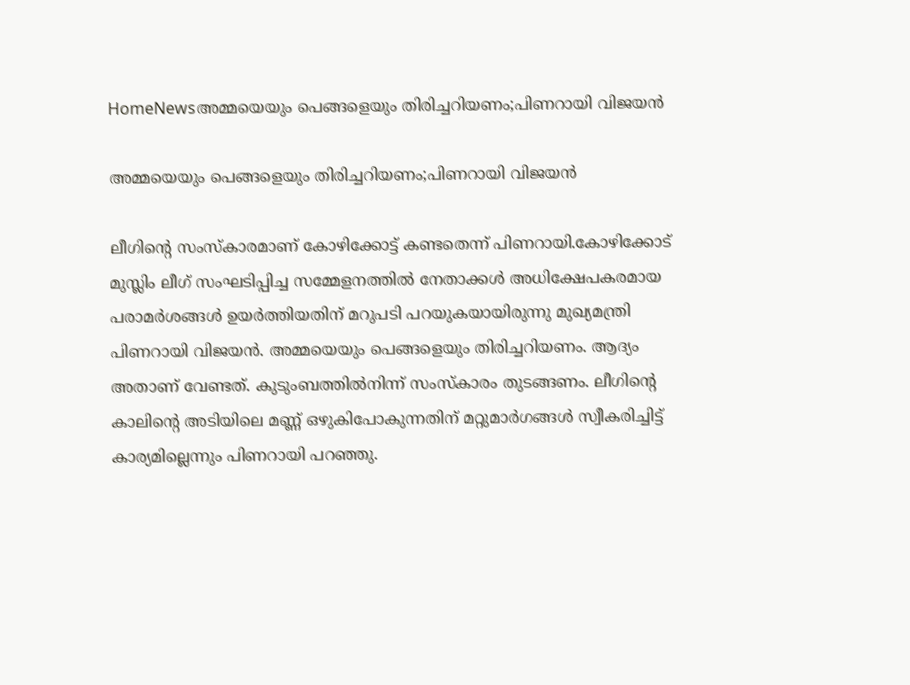HomeNewsഅമ്മയെയും പെങ്ങളെയും തിരിച്ചറിയണം;പിണറായി വിജയൻ

അമ്മയെയും പെങ്ങളെയും തിരിച്ചറിയണം;പിണറായി വിജയൻ

ലീഗിന്റെ സംസ്‌കാരമാണ് കോഴിക്കോട്ട് കണ്ടതെന്ന് പിണറായി.കോഴിക്കോട് മുസ്ലിം ലീഗ് സംഘടിപ്പിച്ച സമ്മേളനത്തില്‍ നേതാക്കള്‍ അധിക്ഷേപകരമായ പരാമര്‍ശങ്ങള്‍ ഉയര്‍ത്തിയതിന് മറുപടി പറയുകയായിരുന്നു മുഖ്യമന്ത്രി പിണറായി വിജയന്‍. അമ്മയെയും പെങ്ങളെയും തിരിച്ചറിയണം. ആദ്യം അതാണ് വേണ്ടത്. കുടുംബത്തില്‍നിന്ന് സംസ്‌കാരം തുടങ്ങണം. ലീഗിന്റെ കാലിന്റെ അടിയിലെ മണ്ണ് ഒഴുകിപോകുന്നതിന് മറ്റുമാര്‍ഗങ്ങള്‍ സ്വീകരിച്ചിട്ട് കാര്യമില്ലെന്നും പിണറായി പറഞ്ഞു.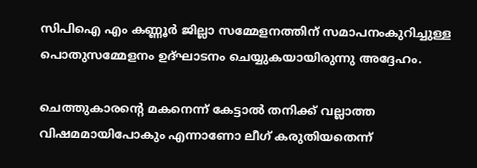സിപിഐ എം കണ്ണൂര്‍ ജില്ലാ സമ്മേളനത്തിന് സമാപനംകുറിച്ചുള്ള പൊതുസമ്മേളനം ഉദ്ഘാടനം ചെയ്യുകയായിരുന്നു അദ്ദേഹം.

ചെത്തുകാരന്റെ മകനെന്ന് കേട്ടാല്‍ തനിക്ക് വല്ലാത്ത വിഷമമായിപോകും എന്നാണോ ലീഗ് കരുതിയതെന്ന്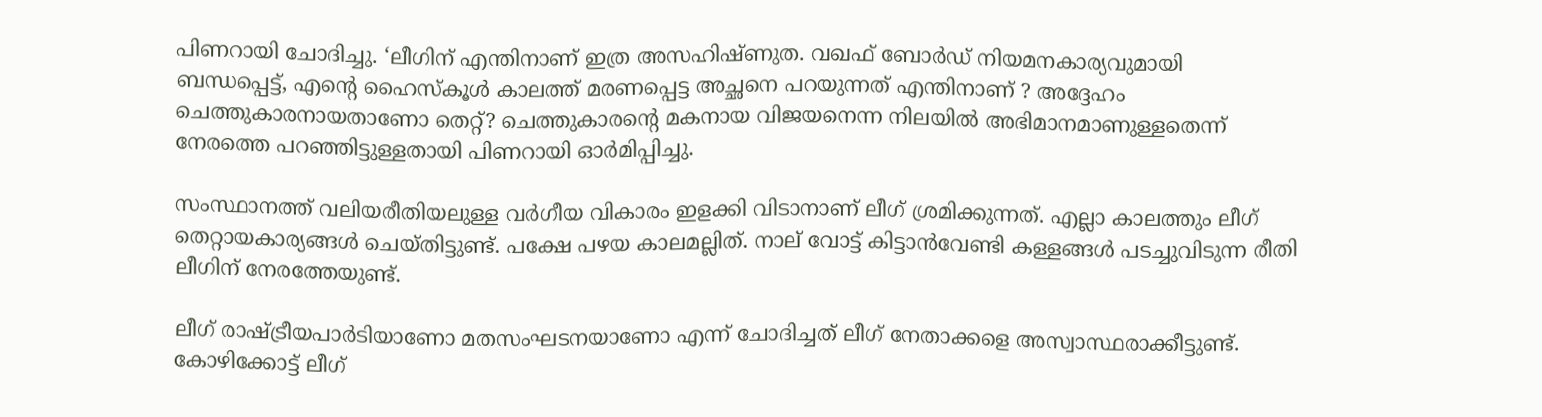പിണറായി ചോദിച്ചു. ‘ലീഗിന് എന്തിനാണ് ഇത്ര അസഹിഷ്‌ണുത. വഖഫ് ബോര്‍ഡ് നിയമനകാര്യവുമായി ബന്ധപ്പെട്ട്, എന്റെ ഹൈസ്‌‌കൂള്‍ കാലത്ത് മരണപ്പെട്ട അച്ഛനെ പറയുന്നത് എന്തിനാണ് ? അദ്ദേഹം ചെത്തുകാരനായതാണോ തെറ്റ്? ചെത്തുകാരന്റെ മകനായ വിജയനെന്ന നിലയില്‍ അഭിമാനമാണുള്ളതെന്ന് നേരത്തെ പറഞ്ഞിട്ടുള്ളതായി പിണറായി ഓർമിപ്പിച്ചു.

സംസ്ഥാനത്ത് വലിയരീതിയലുള്ള വര്‍ഗീയ വികാരം ഇളക്കി വിടാനാണ് ലീഗ് ശ്രമിക്കുന്നത്. എല്ലാ കാലത്തും ലീഗ് തെറ്റായകാര്യങ്ങള്‍ ചെയ്തിട്ടുണ്ട്. പക്ഷേ പഴയ കാലമല്ലിത്. നാല് വോട്ട് കിട്ടാന്‍വേണ്ടി കള്ളങ്ങള്‍ പടച്ചുവിടുന്ന രീതി ലീഗിന് നേരത്തേയുണ്ട്.

ലീഗ് രാഷ്ട്രീയപാര്‍ടിയാണോ മതസംഘടനയാണോ എന്ന് ചോദിച്ചത് ലീഗ് നേതാക്കളെ അസ്വാസ്ഥരാക്കീട്ടുണ്ട്. കോഴിക്കോട്ട് ലീഗ്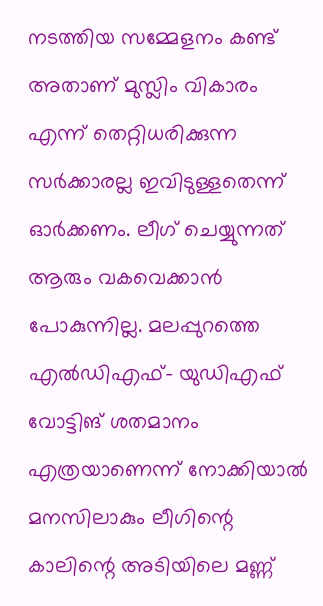നടത്തിയ സമ്മേളനം കണ്ട് അതാണ് മുസ്ലിം വികാരം എന്ന് തെറ്റിധരിക്കുന്ന സര്‍ക്കാരല്ല ഇവിടുള്ളതെന്ന് ഓര്‍ക്കണം. ലീഗ് ചെയ്യുന്നത് ആരും വകവെക്കാന്‍ പോകുന്നില്ല. മലപ്പുറത്തെ എല്‍ഡിഎഫ്- യുഡിഎഫ് വോട്ടിങ് ശതമാനം എത്രയാണെന്ന് നോക്കിയാല്‍ മനസിലാകും ലീഗിന്റെ കാലിന്റെ അടിയിലെ മണ്ണ്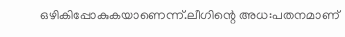ഒഴികിപ്പോകുകയാണെന്ന്.ലീഗിന്റെ അധ:പതനമാണ്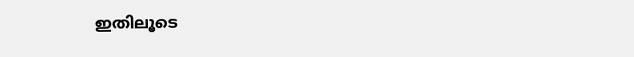ഇതിലൂടെ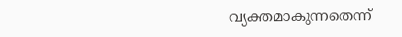വ്യക്തമാകുന്നതെന്ന്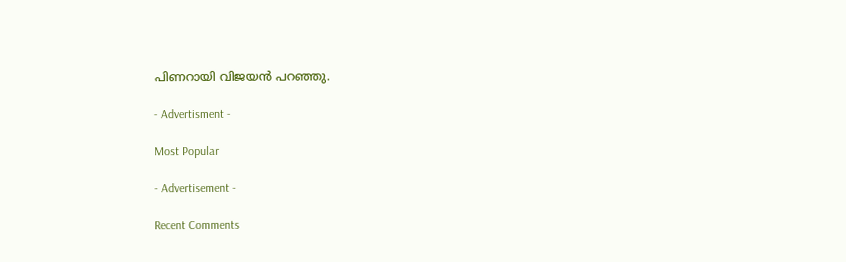പിണറായി വിജയൻ പറഞ്ഞു.

- Advertisment -

Most Popular

- Advertisement -

Recent Comments